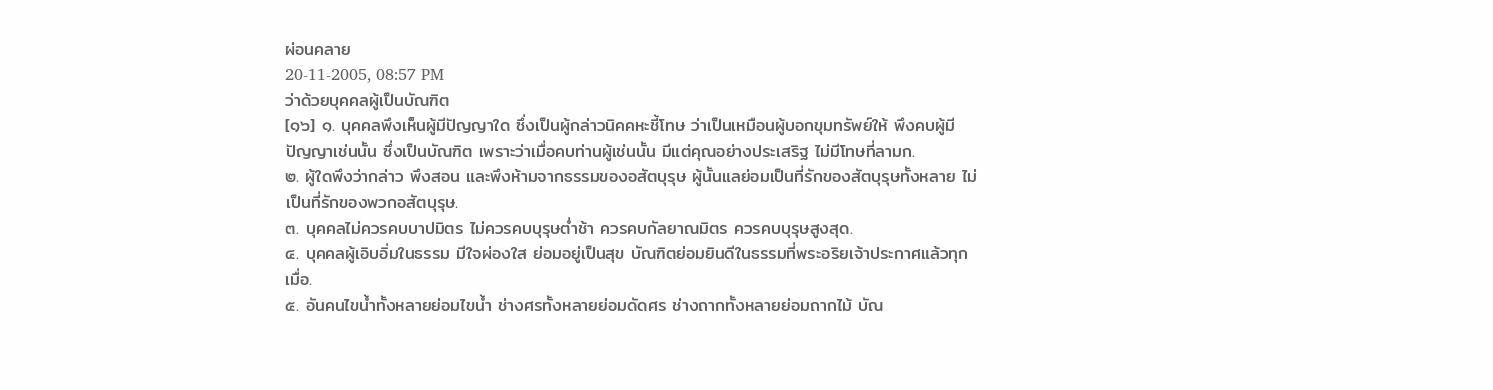ผ่อนคลาย
20-11-2005, 08:57 PM
ว่าด้วยบุคคลผู้เป็นบัณฑิต
[๑๖] ๑. บุคคลพึงเห็นผู้มีปัญญาใด ซึ่งเป็นผู้กล่าวนิคคหะชี้โทษ ว่าเป็นเหมือนผู้บอกขุมทรัพย์ให้ พึงคบผู้มีปัญญาเช่นนั้น ซึ่งเป็นบัณฑิต เพราะว่าเมื่อคบท่านผู้เช่นนั้น มีแต่คุณอย่างประเสริฐ ไม่มีโทษที่ลามก.
๒. ผู้ใดพึงว่ากล่าว พึงสอน และพึงห้ามจากธรรมของอสัตบุรุษ ผู้นั้นแลย่อมเป็นที่รักของสัตบุรุษทั้งหลาย ไม่เป็นที่รักของพวกอสัตบุรุษ.
๓. บุคคลไม่ควรคบบาปมิตร ไม่ควรคบบุรุษต่ำช้า ควรคบกัลยาณมิตร ควรคบบุรุษสูงสุด.
๔. บุคคลผู้เอิบอิ่มในธรรม มีใจผ่องใส ย่อมอยู่เป็นสุข บัณฑิตย่อมยินดีในธรรมที่พระอริยเจ้าประกาศแล้วทุกเมื่อ.
๕. อันคนไขน้ำทั้งหลายย่อมไขน้ำ ช่างศรทั้งหลายย่อมดัดศร ช่างถากทั้งหลายย่อมถากไม้ บัณ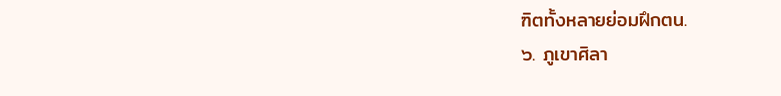ฑิตทั้งหลายย่อมฝึกตน.
๖. ภูเขาศิลา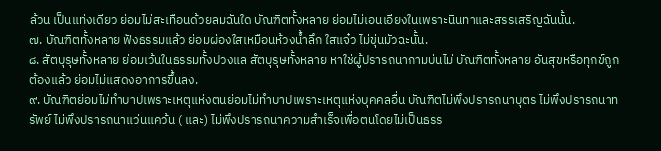ล้วน เป็นแท่งเดียว ย่อมไม่สะเทือนด้วยลมฉันใด บัณฑิตทั้งหลาย ย่อมไม่เอนเอียงในเพราะนินทาและสรรเสริญฉันนั้น.
๗. บัณฑิตทั้งหลาย ฟังธรรมแล้ว ย่อมผ่องใสเหมือนห้วงน้ำลึก ใสแจ๋ว ไม่ขุ่นมัวฉะนั้น.
๘. สัตบุรุษทั้งหลาย ย่อมเว้นในธรรมทั้งปวงแล สัตบุรุษทั้งหลาย หาใช่ผู้ปรารถนากามบ่นไม่ บัณฑิตทั้งหลาย อันสุขหรือทุกข์ถูกต้องแล้ว ย่อมไม่แสดงอาการขึ้นลง.
๙. บัณฑิตย่อมไม่ทำบาปเพราะเหตุแห่งตนย่อมไม่ทำบาปเพราะเหตุแห่งบุคคลอื่น บัณฑิตไม่พึงปรารถนาบุตร ไม่พึงปรารถนาทรัพย์ ไม่พึงปรารถนาแว่นแคว้น ( และ) ไม่พึงปรารถนาความสำเร็จเพื่อตนโดยไม่เป็นธรร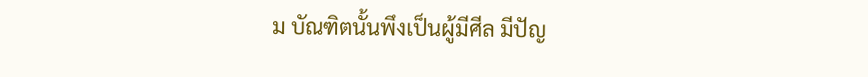ม บัณฑิตนั้นพึงเป็นผู้มีศีล มีปัญ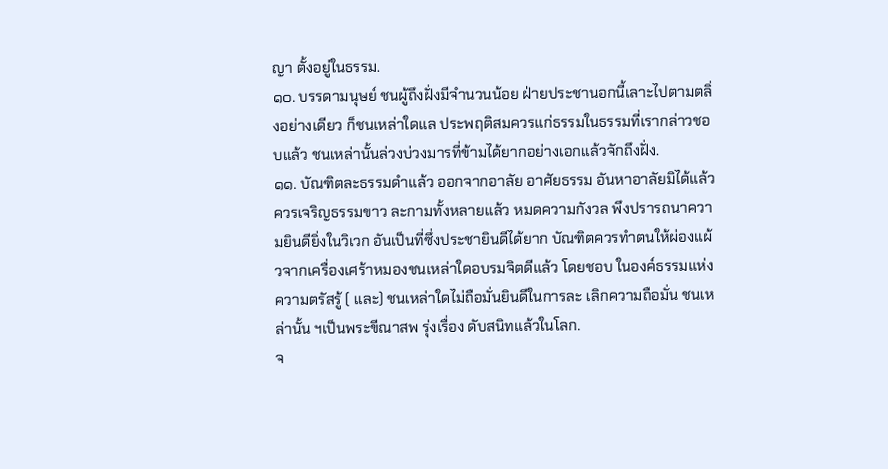ญา ตั้งอยู่ในธรรม.
๑๐. บรรดามนุษย์ ชนผู้ถึงฝั่งมีจำนวนน้อย ฝ่ายประชานอกนี้เลาะไปตามตลิ่งอย่างเดียว ก็ชนเหล่าใดแล ประพฤติสมควรแก่ธรรมในธรรมที่เรากล่าวชอบแล้ว ชนเหล่านั้นล่วงบ่วงมารที่ข้ามได้ยากอย่างเอกแล้วจักถึงฝั่ง.
๑๑. บัณฑิตละธรรมดำแล้ว ออกจากอาลัย อาศัยธรรม อันหาอาลัยมิได้แล้วควรเจริญธรรมขาว ละกามทั้งหลายแล้ว หมดความกังวล พึงปรารถนาความยินดียิ่งในวิเวก อันเป็นที่ซึ่งประชายินดีได้ยาก บัณฑิตควรทำตนให้ผ่องแผ้วจากเครื่องเศร้าหมองชนเหล่าใดอบรมจิตดีแล้ว โดยชอบ ในองค์ธรรมแห่งความตรัสรู้ ( และ) ชนเหล่าใดไม่ถือมั่นยินดีในการละ เลิกความถือมั่น ชนเหล่านั้น ฯเป็นพระขีณาสพ รุ่งเรื่อง ดับสนิทแล้วในโลก.
จ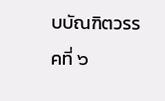บบัณฑิตวรรคที่ ๖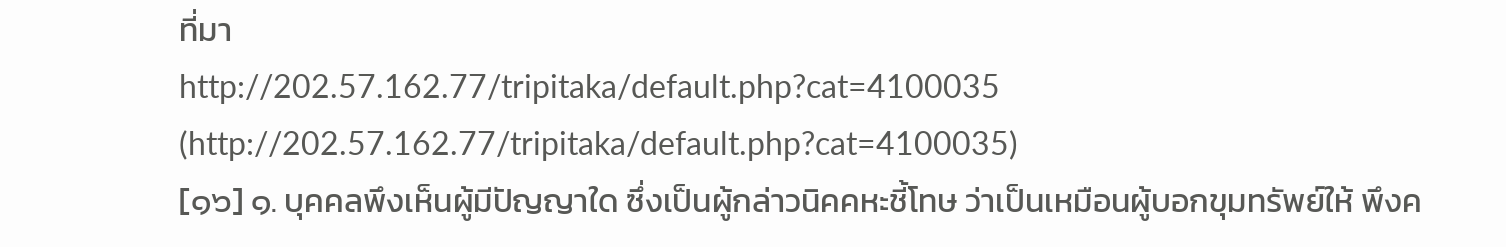ที่มา
http://202.57.162.77/tripitaka/default.php?cat=4100035 (http://202.57.162.77/tripitaka/default.php?cat=4100035)
[๑๖] ๑. บุคคลพึงเห็นผู้มีปัญญาใด ซึ่งเป็นผู้กล่าวนิคคหะชี้โทษ ว่าเป็นเหมือนผู้บอกขุมทรัพย์ให้ พึงค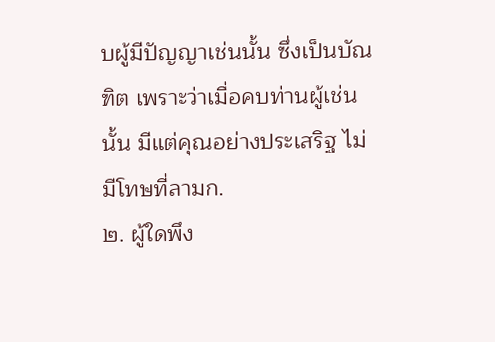บผู้มีปัญญาเช่นนั้น ซึ่งเป็นบัณฑิต เพราะว่าเมื่อคบท่านผู้เช่นนั้น มีแต่คุณอย่างประเสริฐ ไม่มีโทษที่ลามก.
๒. ผู้ใดพึง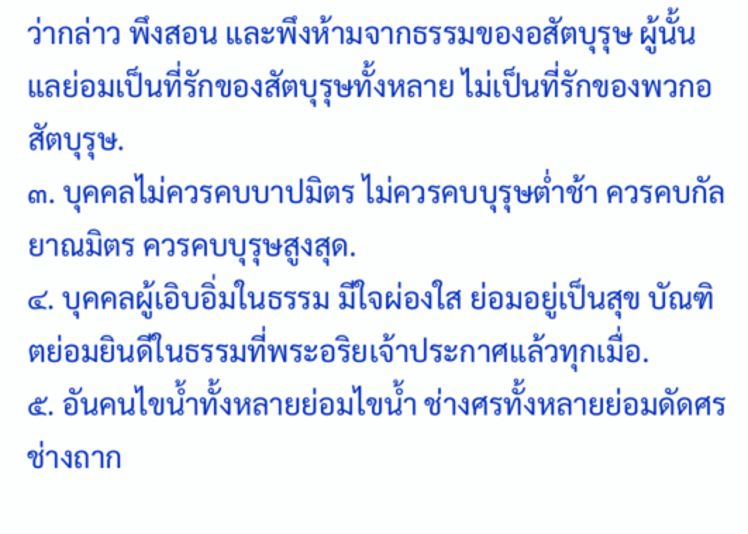ว่ากล่าว พึงสอน และพึงห้ามจากธรรมของอสัตบุรุษ ผู้นั้นแลย่อมเป็นที่รักของสัตบุรุษทั้งหลาย ไม่เป็นที่รักของพวกอสัตบุรุษ.
๓. บุคคลไม่ควรคบบาปมิตร ไม่ควรคบบุรุษต่ำช้า ควรคบกัลยาณมิตร ควรคบบุรุษสูงสุด.
๔. บุคคลผู้เอิบอิ่มในธรรม มีใจผ่องใส ย่อมอยู่เป็นสุข บัณฑิตย่อมยินดีในธรรมที่พระอริยเจ้าประกาศแล้วทุกเมื่อ.
๕. อันคนไขน้ำทั้งหลายย่อมไขน้ำ ช่างศรทั้งหลายย่อมดัดศร ช่างถาก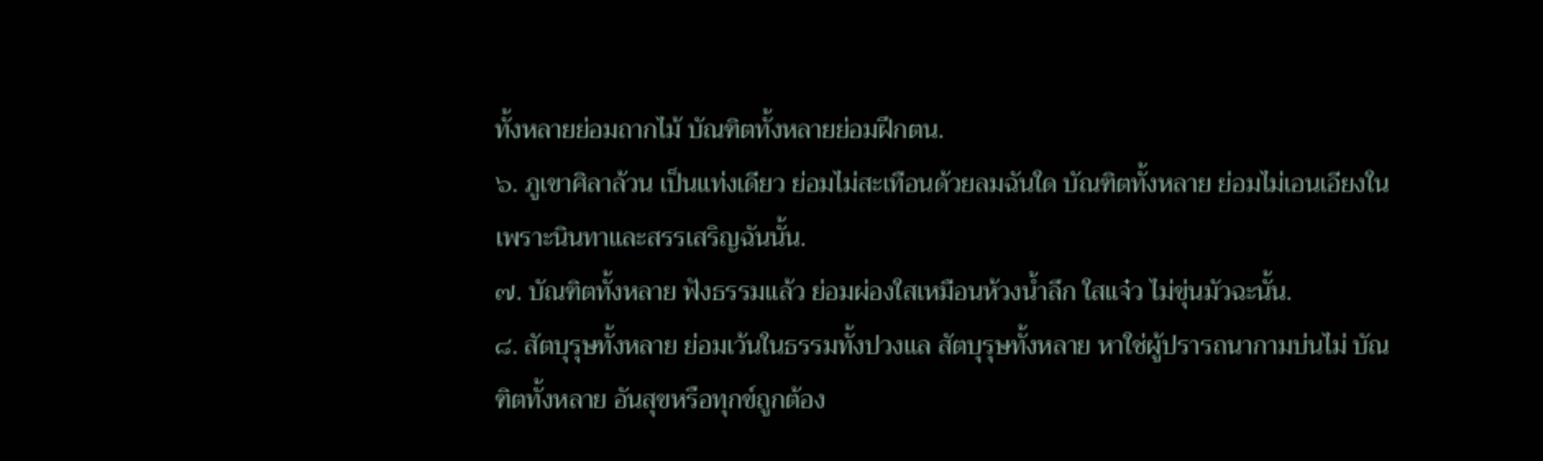ทั้งหลายย่อมถากไม้ บัณฑิตทั้งหลายย่อมฝึกตน.
๖. ภูเขาศิลาล้วน เป็นแท่งเดียว ย่อมไม่สะเทือนด้วยลมฉันใด บัณฑิตทั้งหลาย ย่อมไม่เอนเอียงในเพราะนินทาและสรรเสริญฉันนั้น.
๗. บัณฑิตทั้งหลาย ฟังธรรมแล้ว ย่อมผ่องใสเหมือนห้วงน้ำลึก ใสแจ๋ว ไม่ขุ่นมัวฉะนั้น.
๘. สัตบุรุษทั้งหลาย ย่อมเว้นในธรรมทั้งปวงแล สัตบุรุษทั้งหลาย หาใช่ผู้ปรารถนากามบ่นไม่ บัณฑิตทั้งหลาย อันสุขหรือทุกข์ถูกต้อง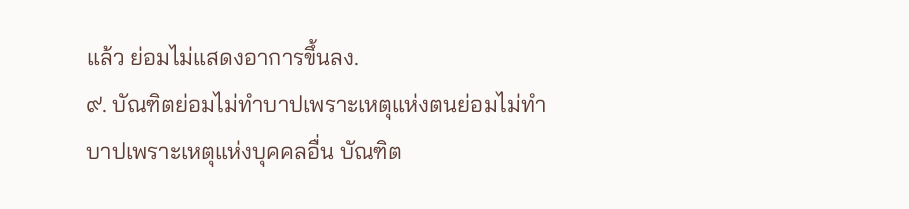แล้ว ย่อมไม่แสดงอาการขึ้นลง.
๙. บัณฑิตย่อมไม่ทำบาปเพราะเหตุแห่งตนย่อมไม่ทำบาปเพราะเหตุแห่งบุคคลอื่น บัณฑิต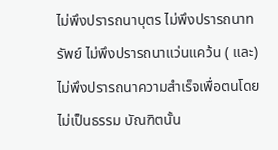ไม่พึงปรารถนาบุตร ไม่พึงปรารถนาทรัพย์ ไม่พึงปรารถนาแว่นแคว้น ( และ) ไม่พึงปรารถนาความสำเร็จเพื่อตนโดยไม่เป็นธรรม บัณฑิตนั้น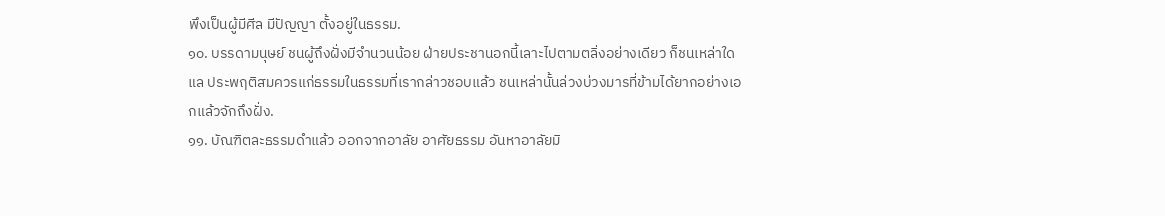พึงเป็นผู้มีศีล มีปัญญา ตั้งอยู่ในธรรม.
๑๐. บรรดามนุษย์ ชนผู้ถึงฝั่งมีจำนวนน้อย ฝ่ายประชานอกนี้เลาะไปตามตลิ่งอย่างเดียว ก็ชนเหล่าใดแล ประพฤติสมควรแก่ธรรมในธรรมที่เรากล่าวชอบแล้ว ชนเหล่านั้นล่วงบ่วงมารที่ข้ามได้ยากอย่างเอกแล้วจักถึงฝั่ง.
๑๑. บัณฑิตละธรรมดำแล้ว ออกจากอาลัย อาศัยธรรม อันหาอาลัยมิ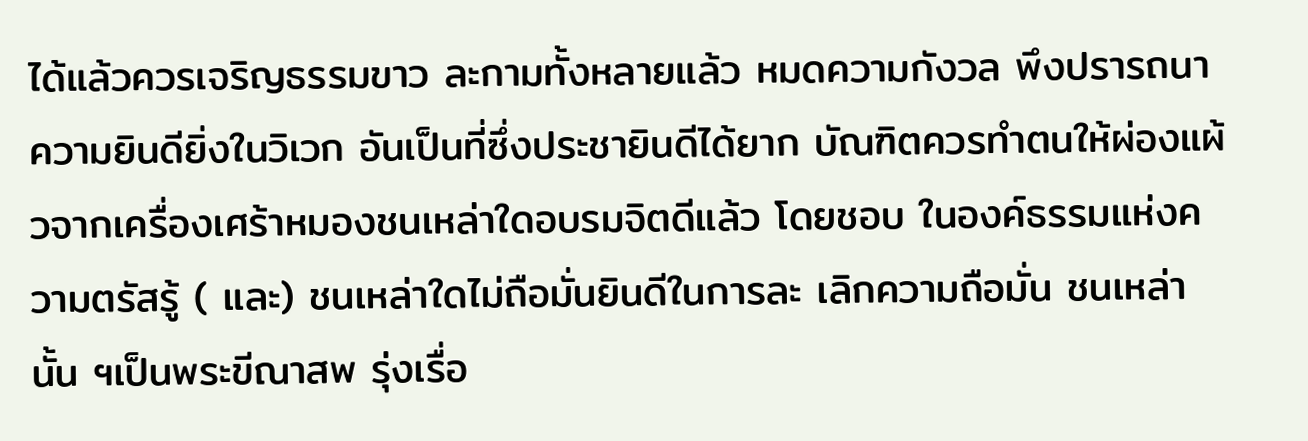ได้แล้วควรเจริญธรรมขาว ละกามทั้งหลายแล้ว หมดความกังวล พึงปรารถนาความยินดียิ่งในวิเวก อันเป็นที่ซึ่งประชายินดีได้ยาก บัณฑิตควรทำตนให้ผ่องแผ้วจากเครื่องเศร้าหมองชนเหล่าใดอบรมจิตดีแล้ว โดยชอบ ในองค์ธรรมแห่งความตรัสรู้ ( และ) ชนเหล่าใดไม่ถือมั่นยินดีในการละ เลิกความถือมั่น ชนเหล่านั้น ฯเป็นพระขีณาสพ รุ่งเรื่อ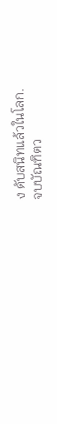ง ดับสนิทแล้วในโลก.
จบบัณฑิตว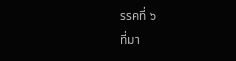รรคที่ ๖
ที่มา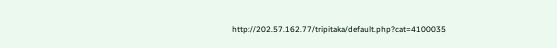http://202.57.162.77/tripitaka/default.php?cat=4100035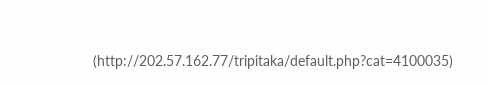(http://202.57.162.77/tripitaka/default.php?cat=4100035)